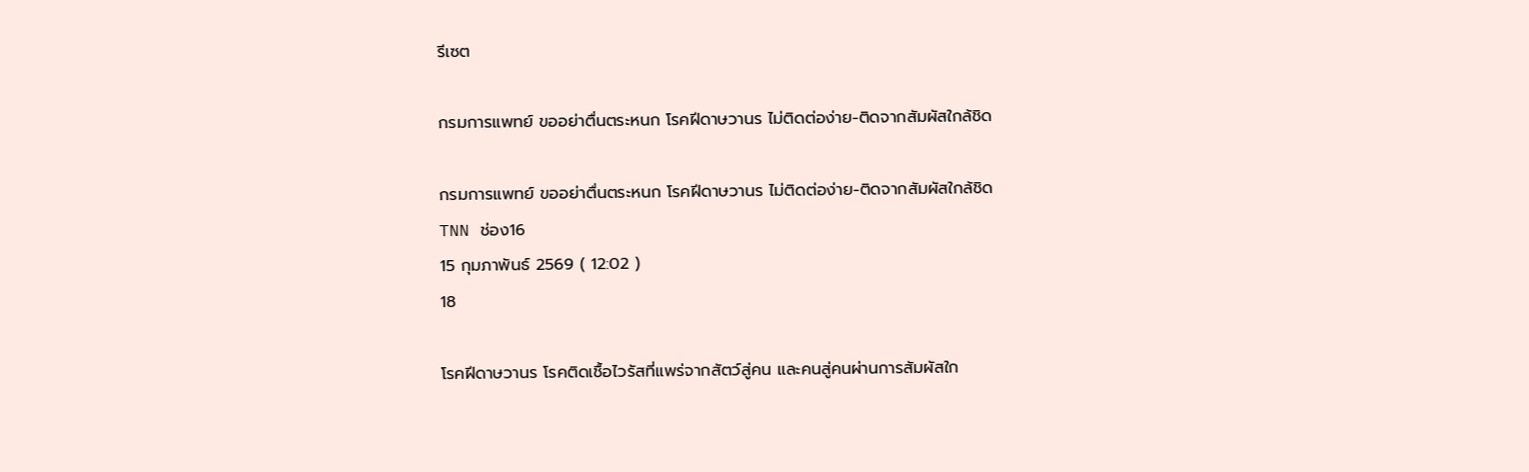รีเซต

กรมการแพทย์ ขออย่าตื่นตระหนก โรคฝีดาษวานร ไม่ติดต่อง่าย-ติดจากสัมผัสใกล้ชิด

กรมการแพทย์ ขออย่าตื่นตระหนก โรคฝีดาษวานร ไม่ติดต่อง่าย-ติดจากสัมผัสใกล้ชิด
TNN ช่อง16
15 กุมภาพันธ์ 2569 ( 12:02 )
18

โรคฝีดาษวานร โรคติดเชื้อไวรัสที่แพร่จากสัตว์สู่คน และคนสู่คนผ่านการสัมผัสใก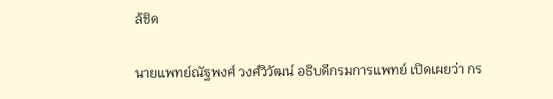ล้ชิด

นายแพทย์ณัฐพงศ์ วงศ์วิวัฒน์ อธิบดีกรมการแพทย์ เปิดเผยว่า กร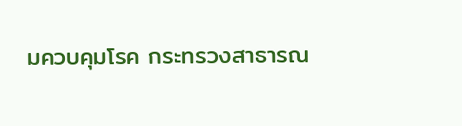มควบคุมโรค กระทรวงสาธารณ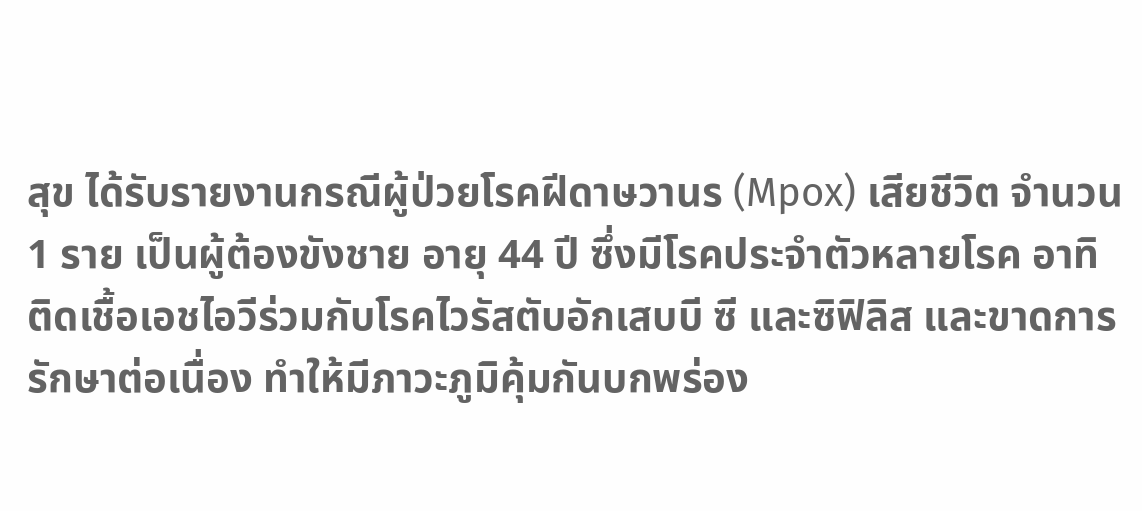สุข ได้รับรายงานกรณีผู้ป่วยโรคฝีดาษวานร (Mpox) เสียชีวิต จำนวน 1 ราย เป็นผู้ต้องขังชาย อายุ 44 ปี ซึ่งมีโรคประจำตัวหลายโรค อาทิ ติดเชื้อเอชไอวีร่วมกับโรคไวรัสตับอักเสบบี ซี และซิฟิลิส และขาดการรักษาต่อเนื่อง ทำให้มีภาวะภูมิคุ้มกันบกพร่อง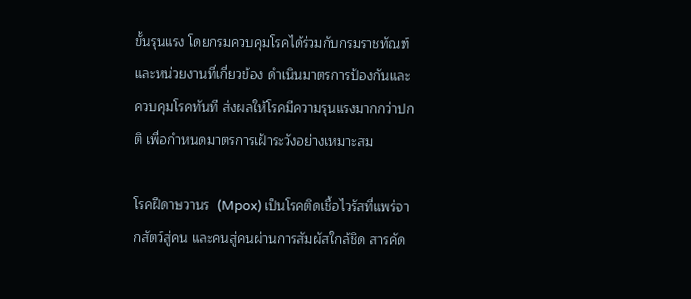ขั้นรุนแรง โดยกรมควบคุมโรคได้ร่วมกับกรมราชทัณฑ์และหน่วยงานที่เกี่ยวข้อง ดำเนินมาตรการป้องกันและควบคุมโรคทันที ส่งผลให้โรคมีความรุนแรงมากกว่าปกติ เพื่อกำหนดมาตรการเฝ้าระวังอย่างเหมาะสม

โรคฝีดาษวานร  (Mpox) เป็นโรคติดเชื้อไวรัสที่แพร่จากสัตว์สู่คน และคนสู่คนผ่านการสัมผัสใกล้ชิด สารคัด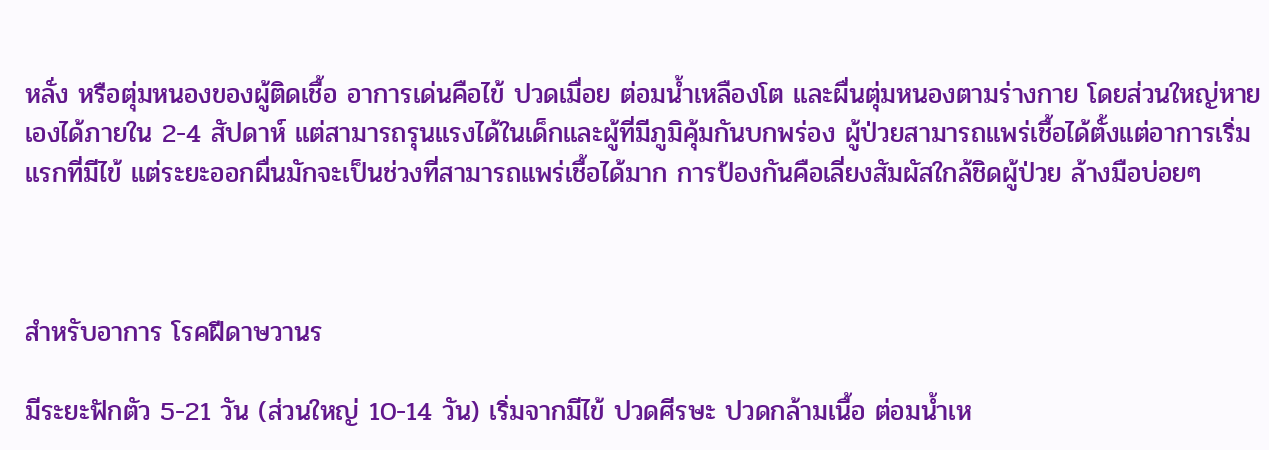หลั่ง หรือตุ่มหนองของผู้ติดเชื้อ อาการเด่นคือไข้ ปวดเมื่อย ต่อมน้ำเหลืองโต และผื่นตุ่มหนองตามร่างกาย โดยส่วนใหญ่หายเองได้ภายใน 2-4 สัปดาห์ แต่สามารถรุนแรงได้ในเด็กและผู้ที่มีภูมิคุ้มกันบกพร่อง ผู้ป่วยสามารถแพร่เชื้อได้ตั้งแต่อาการเริ่มแรกที่มีไข้ แต่ระยะออกผื่นมักจะเป็นช่วงที่สามารถแพร่เชื้อได้มาก การป้องกันคือเลี่ยงสัมผัสใกล้ชิดผู้ป่วย ล้างมือบ่อยๆ



สำหรับอาการ โรคฝีดาษวานร

มีระยะฟักตัว 5-21 วัน (ส่วนใหญ่ 10-14 วัน) เริ่มจากมีไข้ ปวดศีรษะ ปวดกล้ามเนื้อ ต่อมน้ำเห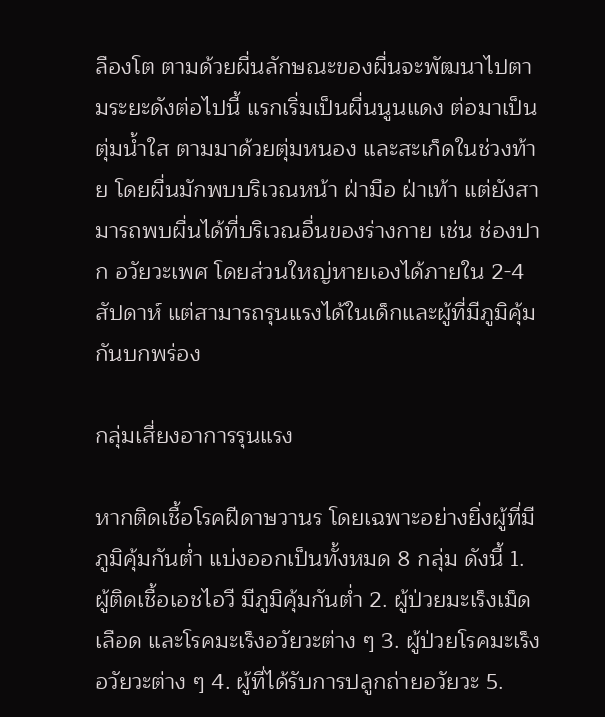ลืองโต ตามด้วยผื่นลักษณะของผื่นจะพัฒนาไปตามระยะดังต่อไปนี้ แรกเริ่มเป็นผื่นนูนแดง ต่อมาเป็นตุ่มน้ำใส ตามมาด้วยตุ่มหนอง และสะเก็ดในช่วงท้าย โดยผื่นมักพบบริเวณหน้า ฝ่ามือ ฝ่าเท้า แต่ยังสามารถพบผื่นได้ที่บริเวณอื่นของร่างกาย เช่น ช่องปาก อวัยวะเพศ โดยส่วนใหญ่หายเองได้ภายใน 2-4 สัปดาห์ แต่สามารถรุนแรงได้ในเด็กและผู้ที่มีภูมิคุ้มกันบกพร่อง

กลุ่มเสี่ยงอาการรุนแรง

หากติดเชื้อโรคฝีดาษวานร โดยเฉพาะอย่างยิ่งผู้ที่มีภูมิคุ้มกันต่ำ แบ่งออกเป็นทั้งหมด 8 กลุ่ม ดังนี้ 1. ผู้ติดเชื้อเอชไอวี มีภูมิคุ้มกันต่ำ 2. ผู้ป่วยมะเร็งเม็ดเลือด และโรคมะเร็งอวัยวะต่าง ๆ 3. ผู้ป่วยโรคมะเร็งอวัยวะต่าง ๆ 4. ผู้ที่ได้รับการปลูกถ่ายอวัยวะ 5.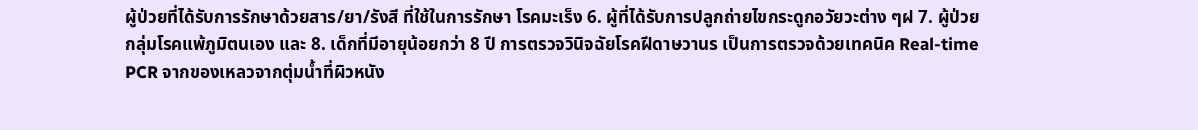ผู้ป่วยที่ได้รับการรักษาด้วยสาร/ยา/รังสี ที่ใช้ในการรักษา โรคมะเร็ง 6. ผู้ที่ได้รับการปลูกถ่ายไขกระดูกอวัยวะต่าง ๆฝ 7. ผู้ป่วยกลุ่มโรคแพ้ภูมิตนเอง และ 8. เด็กที่มีอายุน้อยกว่า 8 ปี การตรวจวินิจฉัยโรคฝีดาษวานร เป็นการตรวจด้วยเทคนิค Real-time PCR จากของเหลวจากตุ่มน้ำที่ผิวหนัง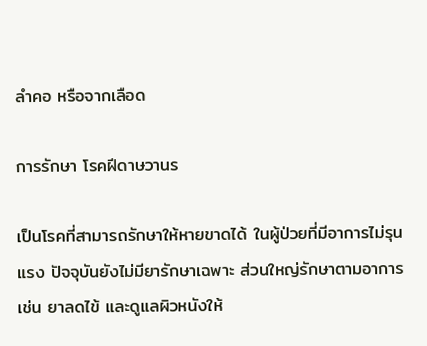ลำคอ หรือจากเลือด

การรักษา โรคฝีดาษวานร

เป็นโรคที่สามารถรักษาให้หายขาดได้ ในผู้ป่วยที่มีอาการไม่รุนแรง ปัจจุบันยังไม่มียารักษาเฉพาะ ส่วนใหญ่รักษาตามอาการ เช่น ยาลดไข้ และดูแลผิวหนังให้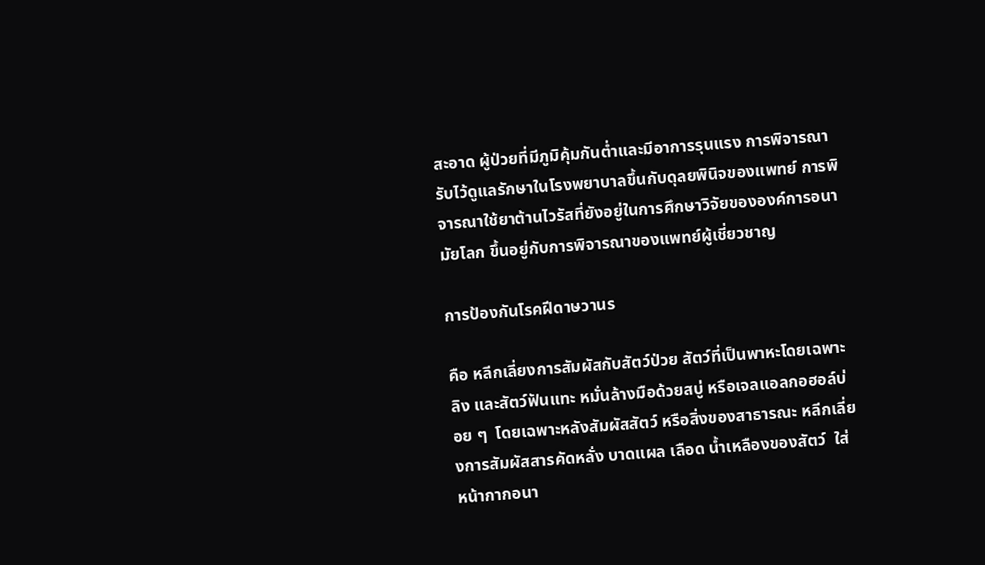สะอาด ผู้ป่วยที่มีภูมิคุ้มกันต่ำและมีอาการรุนแรง การพิจารณารับไว้ดูแลรักษาในโรงพยาบาลขึ้นกับดุลยพินิจของแพทย์ การพิจารณาใช้ยาต้านไวรัสที่ยังอยู่ในการศึกษาวิจัยขององค์การอนามัยโลก ขึ้นอยู่กับการพิจารณาของแพทย์ผู้เชี่ยวชาญ

การป้องกันโรคฝีดาษวานร

คือ หลีกเลี่ยงการสัมผัสกับสัตว์ป่วย สัตว์ที่เป็นพาหะโดยเฉพาะลิง และสัตว์ฟันแทะ หมั่นล้างมือด้วยสบู่ หรือเจลแอลกอฮอล์บ่อย ๆ  โดยเฉพาะหลังสัมผัสสัตว์ หรือสิ่งของสาธารณะ หลีกเลี่ยงการสัมผัสสารคัดหลั่ง บาดแผล เลือด น้ำเหลืองของสัตว์  ใส่หน้ากากอนา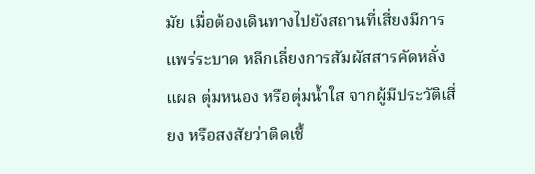มัย เมื่อต้องเดินทางไปยังสถานที่เสี่ยงมีการแพร่ระบาด หลีกเลี่ยงการสัมผัสสารคัดหลั่ง แผล ตุ่มหนอง หรือตุ่มน้ำใส จากผู้มีประวัติเสี่ยง หรือสงสัยว่าติดเชื้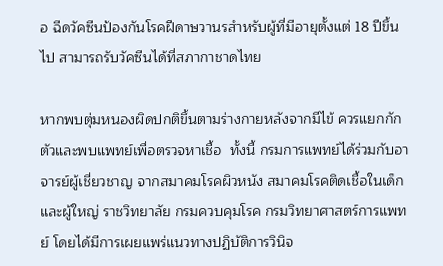อ ฉีดวัคซีนป้องกันโรคฝีดาษวานรสำหรับผู้ที่มีอายุตั้งแต่ 18 ปีขึ้นไป สามารถรับวัคซีนได้ที่สภากาชาดไทย

หากพบตุ่มหนองผิดปกติขึ้นตามร่างกายหลังจากมีไข้ ควรแยกกักตัวและพบแพทย์เพื่อตรวจหาเชื้อ  ทั้งนี้ กรมการแพทย์ได้ร่วมกับอาจารย์ผู้เชี่ยวชาญ จากสมาคมโรคผิวหนัง สมาคมโรคติดเชื้อในเด็กและผู้ใหญ่ ราชวิทยาลัย กรมควบคุมโรค กรมวิทยาศาสตร์การแพทย์ โดยได้มีการเผยแพร่แนวทางปฏิบัติการวินิจ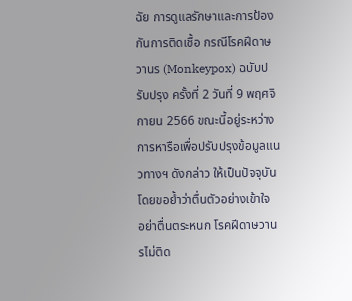ฉัย การดูแลรักษาและการป้องกันการติดเชื้อ กรณีโรคฝีดาษวานร (Monkeypox) ฉบับปรับปรุง ครั้งที่ 2 วันที่ 9 พฤศจิกายน 2566 ขณะนี้อยู่ระหว่างการหารือเพื่อปรับปรุงข้อมูลแนวทางฯ ดังกล่าว ให้เป็นปัจจุบัน โดยขอย้ำว่าตื่นตัวอย่างเข้าใจ  อย่าตื่นตระหนก โรคฝีดาษวานรไม่ติด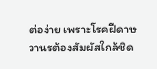ต่อง่าย เพราะโรคฝีดาษวานรต้องสัมผัสใกล้ชิด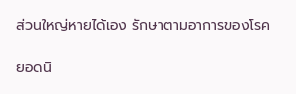ส่วนใหญ่หายได้เอง รักษาตามอาการของโรค

ยอดนิ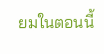ยมในตอนนี้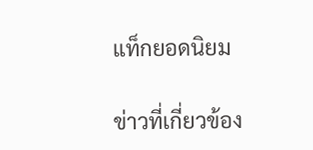แท็กยอดนิยม

ข่าวที่เกี่ยวข้อง